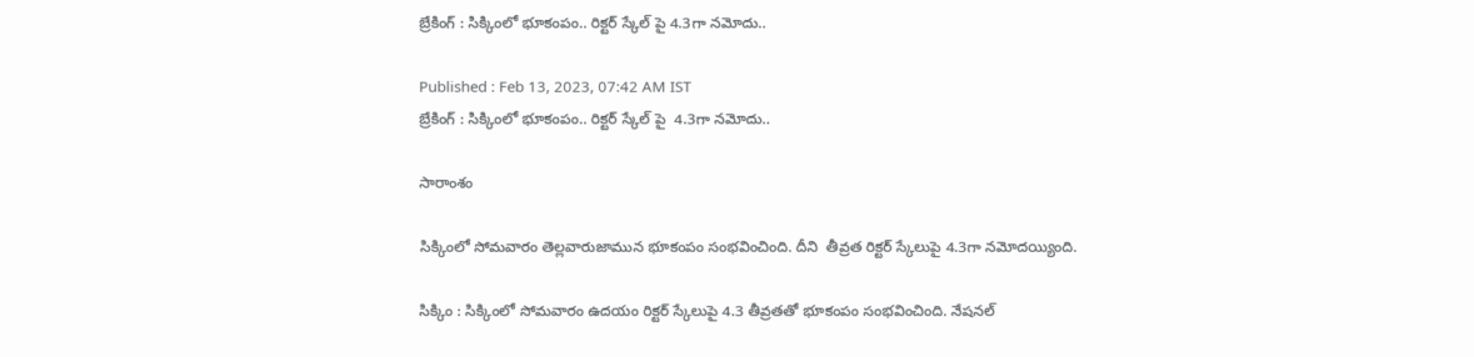బ్రేకింగ్ : సిక్కింలో భూకంపం.. రిక్టర్ స్కేల్ పై 4.3గా నమోదు..

Published : Feb 13, 2023, 07:42 AM IST
బ్రేకింగ్ : సిక్కింలో భూకంపం.. రిక్టర్ స్కేల్ పై  4.3గా నమోదు..

సారాంశం

సిక్కింలో సోమవారం తెల్లవారుజామున భూకంపం సంభవించింది. దీని  తీవ్రత రిక్టర్ స్కేలుపై 4.3గా నమోదయ్యింది.

సిక్కిం : సిక్కింలో సోమవారం ఉదయం రిక్టర్ స్కేలుపై 4.3 తీవ్రతతో భూకంపం సంభవించింది. నేషనల్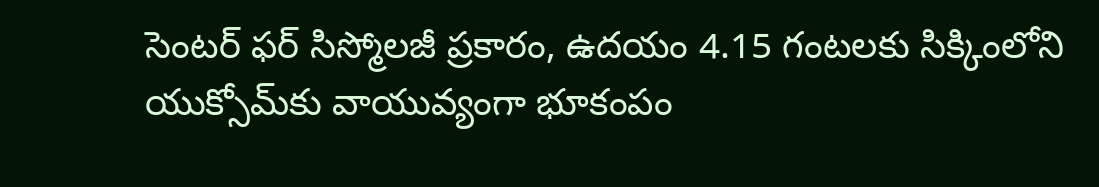సెంటర్ ఫర్ సిస్మోలజీ ప్రకారం, ఉదయం 4.15 గంటలకు సిక్కింలోని యుక్సోమ్‌కు వాయువ్యంగా భూకంపం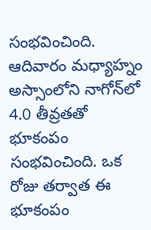సంభవించింది. ఆదివారం మధ్యాహ్నం అస్సాంలోని నాగోన్‌లో 4.0 తీవ్రతతో భూకంపం సంభవించింది. ఒక రోజు తర్వాత ఈ భూకంపం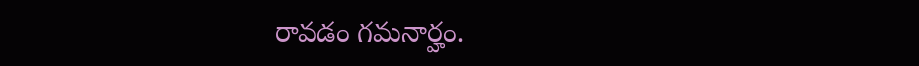రావడం గమనార్హం.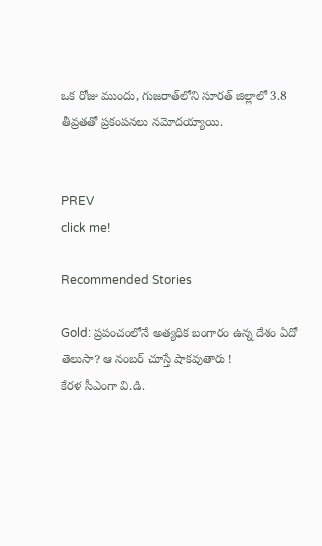ఒక రోజు ముందు, గుజరాత్‌లోని సూరత్ జిల్లాలో 3.8 తీవ్రతతో ప్రకంపనలు నమోదయ్యాయి.


PREV
click me!

Recommended Stories

Gold: ప్రపంచంలోనే అత్యధిక బంగారం ఉన్న దేశం ఏదో తెలుసా? ఆ నంబర్ చూస్తే షాకవుతారు !
కేరళ సీఎంగా వి.డి.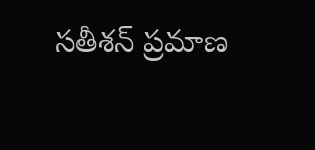సతీశన్ ప్రమాణ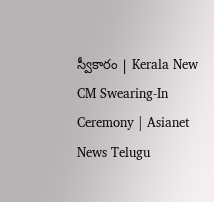స్వీకారం | Kerala New CM Swearing-In Ceremony | Asianet News Telugu